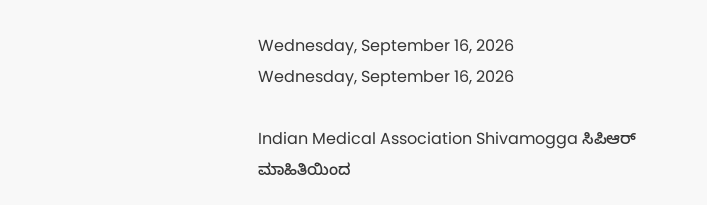Wednesday, September 16, 2026
Wednesday, September 16, 2026

Indian Medical Association Shivamogga ಸಿಪಿಆರ್ ಮಾಹಿತಿಯಿಂದ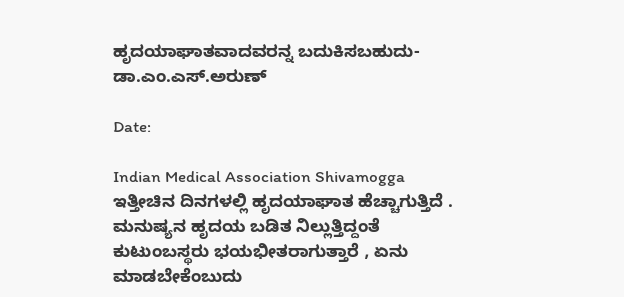ಹೃದಯಾಘಾತವಾದವರನ್ನ ಬದುಕಿಸಬಹುದು- ಡಾ.ಎಂ.ಎಸ್.ಅರುಣ್

Date:

Indian Medical Association Shivamogga ಇತ್ತೀಚಿನ ದಿನಗಳಲ್ಲಿ ಹೃದಯಾಘಾತ ಹೆಚ್ಚಾಗುತ್ತಿದೆ . ಮನುಷ್ಯನ ಹೃದಯ ಬಡಿತ ನಿಲ್ಲುತ್ತಿದ್ದಂತೆ ಕುಟುಂಬಸ್ಥರು ಭಯಭೀತರಾಗುತ್ತಾರೆ , ಏನು ಮಾಡಬೇಕೆಂಬುದು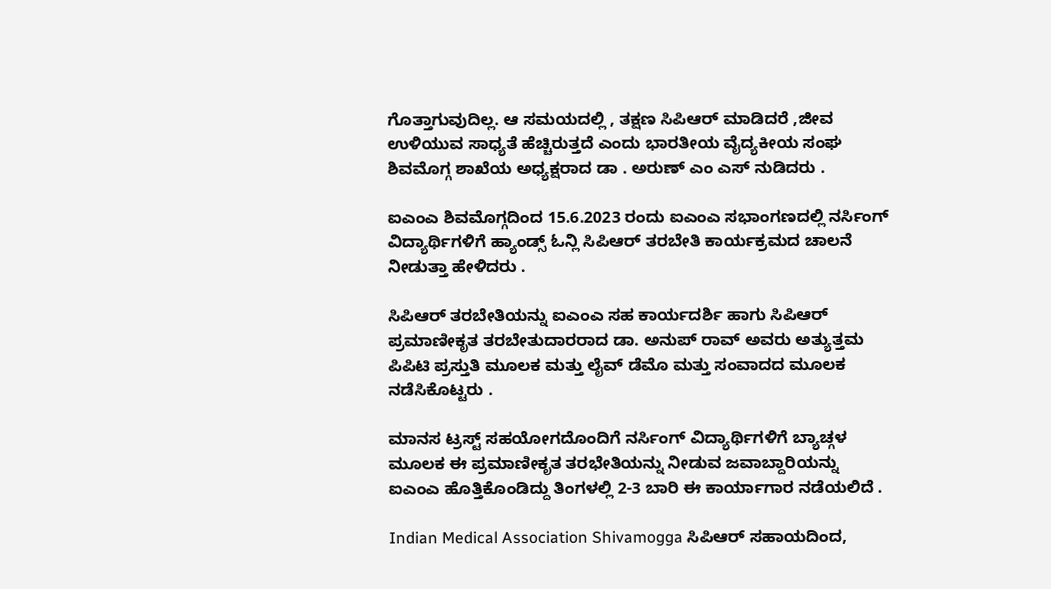ಗೊತ್ತಾಗುವುದಿಲ್ಲ. ಆ ಸಮಯದಲ್ಲಿ , ತಕ್ಷಣ ಸಿಪಿಆರ್ ಮಾಡಿದರೆ ,ಜೀವ ಉಳಿಯುವ ಸಾಧ್ಯತೆ ಹೆಚ್ಚಿರುತ್ತದೆ ಎಂದು ಭಾರತೀಯ ವೈದ್ಯಕೀಯ ಸಂಘ ಶಿವಮೊಗ್ಗ ಶಾಖೆಯ ಅಧ್ಯಕ್ಷರಾದ ಡಾ . ಅರುಣ್ ಎಂ ಎಸ್ ನುಡಿದರು .

ಐಎಂಎ ಶಿವಮೊಗ್ಗದಿಂದ 15.6.2023 ರಂದು ಐಎಂಎ ಸಭಾಂಗಣದಲ್ಲಿ ನರ್ಸಿಂಗ್ ವಿದ್ಯಾರ್ಥಿಗಳಿಗೆ ಹ್ಯಾಂಡ್ಸ್ ಓನ್ಲಿ ಸಿಪಿಆರ್ ತರಬೇತಿ ಕಾರ್ಯಕ್ರಮದ ಚಾಲನೆ ನೀಡುತ್ತಾ ಹೇಳಿದರು .

ಸಿಪಿಆರ್ ತರಬೇತಿಯನ್ನು ಐಎಂಎ ಸಹ ಕಾರ್ಯದರ್ಶಿ ಹಾಗು ಸಿಪಿಆರ್ ಪ್ರಮಾಣೀಕೃತ ತರಬೇತುದಾರರಾದ ಡಾ. ಅನುಪ್ ರಾವ್ ಅವರು ಅತ್ಯುತ್ತಮ ಪಿಪಿಟಿ ಪ್ರಸ್ತುತಿ ಮೂಲಕ ಮತ್ತು ಲೈವ್ ಡೆಮೊ ಮತ್ತು ಸಂವಾದದ ಮೂಲಕ ನಡೆಸಿಕೊಟ್ಟರು .

ಮಾನಸ ಟ್ರಸ್ಟ್ ಸಹಯೋಗದೊಂದಿಗೆ ನರ್ಸಿಂಗ್ ವಿದ್ಯಾರ್ಥಿಗಳಿಗೆ ಬ್ಯಾಚ್ಗಳ ಮೂಲಕ ಈ ಪ್ರಮಾಣೀಕೃತ ತರಭೇತಿಯನ್ನು ನೀಡುವ ಜವಾಬ್ದಾರಿಯನ್ನು ಐಎಂಎ ಹೊತ್ತಿಕೊಂಡಿದ್ದು ತಿಂಗಳಲ್ಲಿ 2-3 ಬಾರಿ ಈ ಕಾರ್ಯಾಗಾರ ನಡೆಯಲಿದೆ .

Indian Medical Association Shivamogga ಸಿಪಿಆರ್ ಸಹಾಯದಿಂದ,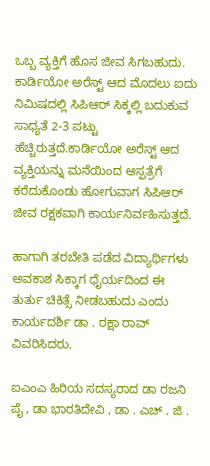ಒಬ್ಬ ವ್ಯಕ್ತಿಗೆ ಹೊಸ ಜೀವ ಸಿಗಬಹುದು. ಕಾರ್ಡಿಯೋ ಅರೆಸ್ಟ್ ಆದ ಮೊದಲು ಐದು ನಿಮಿಷದಲ್ಲಿ ಸಿಪಿಆರ್ ಸಿಕ್ಕಲ್ಲಿ ಬದುಕುವ ಸಾಧ್ಯತೆ 2-3 ಪಟ್ಟು ಹೆಚ್ಚಿರುತ್ತದೆ.ಕಾರ್ಡಿಯೋ ಅರೆಸ್ಟ್ ಆದ ವ್ಯಕ್ತಿಯನ್ನು ಮನೆಯಿಂದ ಆಸ್ಪತ್ರೆಗೆ ಕರೆದುಕೊಂಡು ಹೋಗುವಾಗ ಸಿಪಿಆರ್ ಜೀವ ರಕ್ಷಕವಾಗಿ ಕಾರ್ಯನಿರ್ವಹಿಸುತ್ತದೆ.

ಹಾಗಾಗಿ ತರಬೇತಿ ಪಡೆದ ವಿದ್ಯಾರ್ಥಿಗಳು ಅವಕಾಶ ಸಿಕ್ಕಾಗ ಧೈರ್ಯದಿಂದ ಈ ತುರ್ತು ಚಿಕಿತ್ಸೆ ನೀಡಬಹುದು ಎಂದು ಕಾರ್ಯದರ್ಶಿ ಡಾ . ರಕ್ಷಾ ರಾವ್ ವಿವರಿಸಿದರು.

ಐಎಂಎ ಹಿರಿಯ ಸದಸ್ಯರಾದ ಡಾ ರಜನಿ ಪೈ , ಡಾ ಭಾರತಿದೇವಿ , ಡಾ . ಎಚ್ . ಜಿ .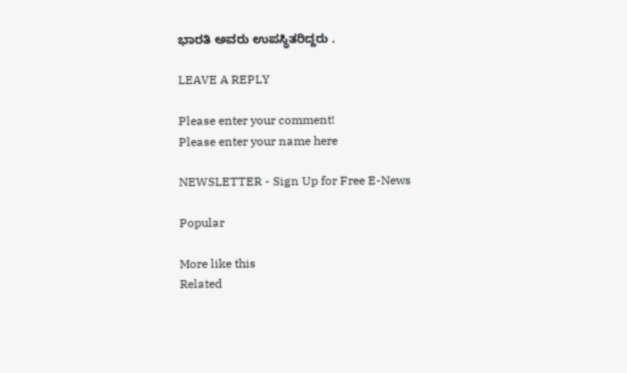ಭಾರತಿ ಅವರು ಉಪಸ್ಥಿತರಿದ್ದರು .

LEAVE A REPLY

Please enter your comment!
Please enter your name here

NEWSLETTER - Sign Up for Free E-News

Popular

More like this
Related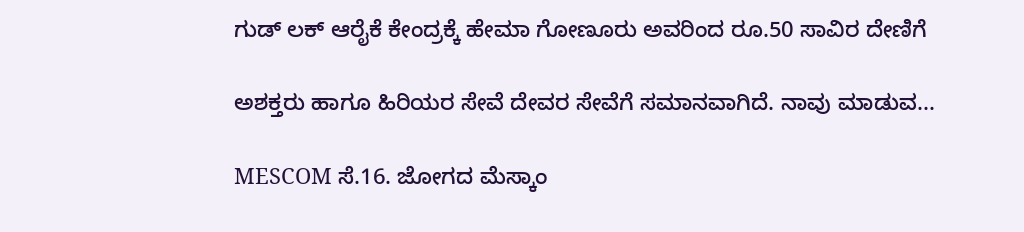ಗುಡ್ ಲಕ್ ಆರೈಕೆ ಕೇಂದ್ರಕ್ಕೆ ಹೇಮಾ ಗೋಣೂರು ಅವರಿಂದ ರೂ.50 ಸಾವಿರ ದೇಣಿಗೆ

ಅಶಕ್ತರು ಹಾಗೂ ಹಿರಿಯರ ಸೇವೆ ದೇವರ ಸೇವೆಗೆ ಸಮಾನವಾಗಿದೆ. ನಾವು ಮಾಡುವ...

MESCOM ಸೆ.16. ಜೋಗದ ಮೆಸ್ಕಾಂ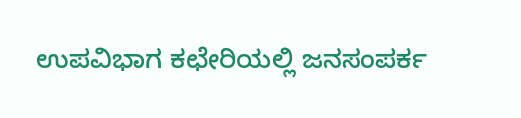ಉಪವಿಭಾಗ ಕಛೇರಿಯಲ್ಲಿ ಜನಸಂಪರ್ಕ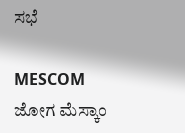ಸಭೆ

MESCOM ಜೋಗ ಮೆಸ್ಕಾಂ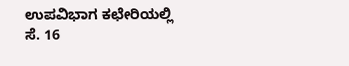ಉಪವಿಭಾಗ ಕಛೇರಿಯಲ್ಲಿ ಸೆ. 16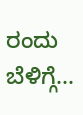ರಂದು ಬೆಳಿಗ್ಗೆ...